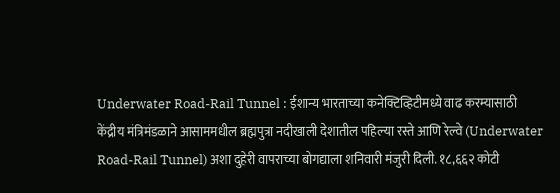Underwater Road-Rail Tunnel : ईशान्य भारताच्या कनेक्टिव्हिटीमध्ये वाढ करम्यासाठी केंद्रीय मंत्रिमंडळाने आसाममधील ब्रह्मपुत्रा नदीखाली देशातील पहिल्या रस्ते आणि रेल्वे (Underwater Road-Rail Tunnel) अशा दुहेरी वापराच्या बोगद्याला शनिवारी मंजुरी दिली. १८,६६२ कोटी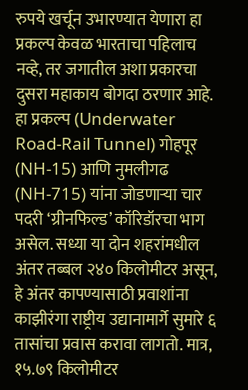रुपये खर्चून उभारण्यात येणारा हा प्रकल्प केवळ भारताचा पहिलाच नव्हे, तर जगातील अशा प्रकारचा दुसरा महाकाय बोगदा ठरणार आहे. हा प्रकल्प (Underwater Road-Rail Tunnel) गोहपूर (NH-15) आणि नुमलीगढ (NH-715) यांना जोडणाऱ्या चार पदरी ‘ग्रीनफिल्ड’ कॉरिडॉरचा भाग असेल. सध्या या दोन शहरांमधील अंतर तब्बल २४० किलोमीटर असून, हे अंतर कापण्यासाठी प्रवाशांना काझीरंगा राष्ट्रीय उद्यानामार्गे सुमारे ६ तासांचा प्रवास करावा लागतो. मात्र, १५.७९ किलोमीटर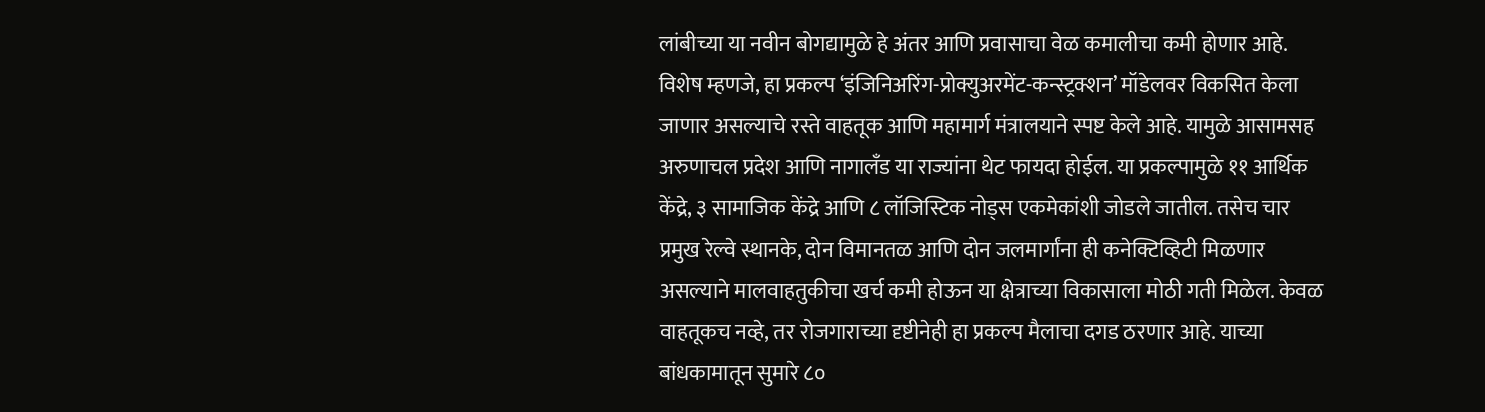लांबीच्या या नवीन बोगद्यामुळे हे अंतर आणि प्रवासाचा वेळ कमालीचा कमी होणार आहे. विशेष म्हणजे, हा प्रकल्प ‘इंजिनिअरिंग-प्रोक्युअरमेंट-कन्स्ट्रक्शन’ मॉडेलवर विकसित केला जाणार असल्याचे रस्ते वाहतूक आणि महामार्ग मंत्रालयाने स्पष्ट केले आहे. यामुळे आसामसह अरुणाचल प्रदेश आणि नागालँड या राज्यांना थेट फायदा होईल. या प्रकल्पामुळे ११ आर्थिक केंद्रे, ३ सामाजिक केंद्रे आणि ८ लॉजिस्टिक नोड्स एकमेकांशी जोडले जातील. तसेच चार प्रमुख रेल्वे स्थानके, दोन विमानतळ आणि दोन जलमार्गांना ही कनेक्टिव्हिटी मिळणार असल्याने मालवाहतुकीचा खर्च कमी होऊन या क्षेत्राच्या विकासाला मोठी गती मिळेल. केवळ वाहतूकच नव्हे, तर रोजगाराच्या दृष्टीनेही हा प्रकल्प मैलाचा दगड ठरणार आहे. याच्या बांधकामातून सुमारे ८०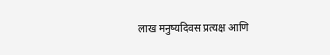लाख मनुष्यदिवस प्रत्यक्ष आणि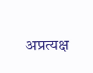अप्रत्यक्ष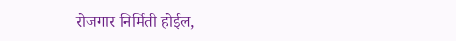रोजगार निर्मिती होईल,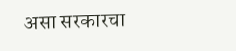असा सरकारचा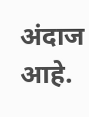अंदाज आहे.